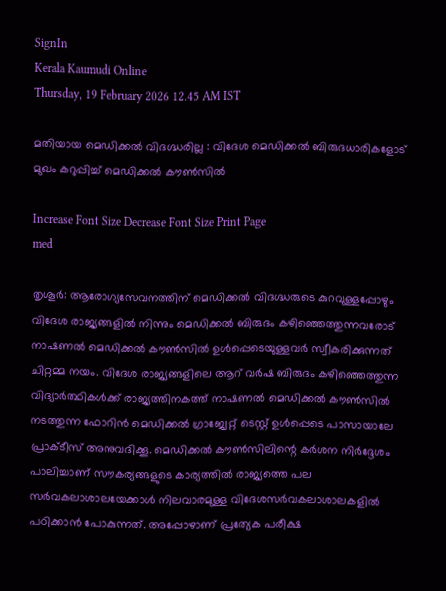SignIn
Kerala Kaumudi Online
Thursday, 19 February 2026 12.45 AM IST

മതിയായ മെഡിക്കൽ വിദഗ്ദ്ധരില്ല : വിദേശ മെഡിക്കൽ ബിരുദധാരികളോട് മുഖം കറുപ്പിച്ച് മെഡിക്കൽ കൗൺസിൽ

Increase Font Size Decrease Font Size Print Page
med

തൃശൂർ: ആരോഗ്യസേവനത്തിന് മെഡിക്കൽ വിദഗ്ദ്ധരുടെ കുറവുള്ളപ്പോഴും വിദേശ രാജ്യങ്ങളിൽ നിന്നും മെഡിക്കൽ ബിരുദം കഴിഞ്ഞെത്തുന്നവരോട് നാഷണൽ മെഡിക്കൽ കൗൺസിൽ ഉൾപ്പെടെയുള്ളവർ സ്വീകരിക്കുന്നത് ചിറ്റമ്മ നയം. വിദേശ രാജ്യങ്ങളിലെ ആറ് വർഷ ബിരുദം കഴിഞ്ഞെത്തുന്ന വിദ്യാർത്ഥികൾക്ക് രാജ്യത്തിനകത്ത് നാഷണൽ മെഡിക്കൽ കൗൺസിൽ നടത്തുന്ന ഫോറിൻ മെഡിക്കൽ ഗ്രാജ്വേറ്റ് ടെസ്റ്റ് ഉൾപ്പെടെ പാസായാലേ പ്രാക്ടീസ് അനുവദിക്കൂ. മെഡിക്കൽ കൗൺസിലിന്റെ കർശന നിർദ്ദേശം പാലിച്ചാണ് സൗകര്യങ്ങളുടെ കാര്യത്തിൽ രാജ്യത്തെ പല സർവകലാശാലയേക്കാൾ നിലവാരമുള്ള വിദേശസർവകലാശാലകളിൽ പഠിക്കാൻ പോകുന്നത്. അപ്പോഴാണ് പ്രത്യേക പരീക്ഷ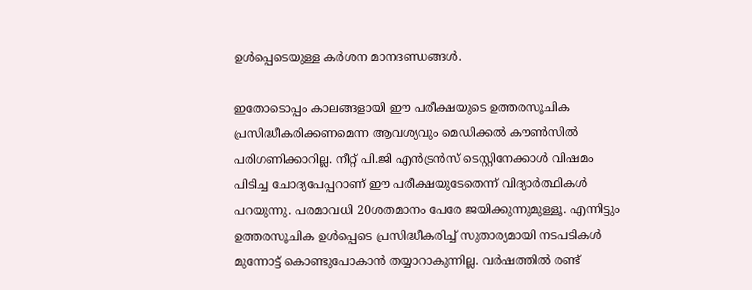ഉൾപ്പെടെയുള്ള കർശന മാനദണ്ഡങ്ങൾ.

ഇതോടൊപ്പം കാലങ്ങളായി ഈ പരീക്ഷയുടെ ഉത്തരസൂചിക പ്രസിദ്ധീകരിക്കണമെന്ന ആവശ്യവും മെഡിക്കൽ കൗൺസിൽ പരിഗണിക്കാറില്ല. നീറ്റ് പി.ജി എൻട്രൻസ് ടെസ്റ്റിനേക്കാൾ വിഷമം പിടിച്ച ചോദ്യപേപ്പറാണ് ഈ പരീക്ഷയുടേതെന്ന് വിദ്യാർത്ഥികൾ പറയുന്നു. പരമാവധി 20ശതമാനം പേരേ ജയിക്കുന്നുമുള്ളൂ. എന്നിട്ടും ഉത്തരസൂചിക ഉൾപ്പെടെ പ്രസിദ്ധീകരിച്ച് സുതാര്യമായി നടപടികൾ മുന്നോട്ട് കൊണ്ടുപോകാൻ തയ്യാറാകുന്നില്ല. വർഷത്തിൽ രണ്ട്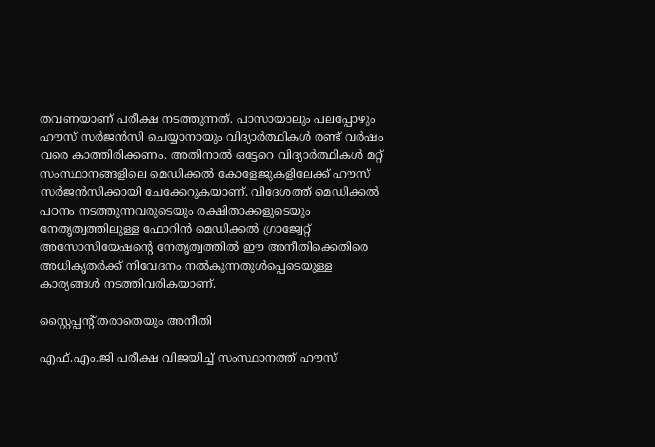തവണയാണ് പരീക്ഷ നടത്തുന്നത്. പാസായാലും പലപ്പോഴും ഹൗസ് സർജൻസി ചെയ്യാനായും വിദ്യാർത്ഥികൾ രണ്ട് വർഷം വരെ കാത്തിരിക്കണം. അതിനാൽ ഒട്ടേറെ വിദ്യാർത്ഥികൾ മറ്റ് സംസ്ഥാനങ്ങളിലെ മെഡിക്കൽ കോളേജുകളിലേക്ക് ഹൗസ് സർജൻസിക്കായി ചേക്കേറുകയാണ്. വിദേശത്ത് മെഡിക്കൽ പഠനം നടത്തുന്നവരുടെയും രക്ഷിതാക്കളുടെയും നേതൃത്വത്തിലുള്ള ഫോറിൻ മെഡിക്കൽ ഗ്രാജ്വേറ്റ് അസോസിയേഷന്റെ നേതൃത്വത്തിൽ ഈ അനീതിക്കെതിരെ അധികൃതർക്ക് നിവേദനം നൽകുന്നതുൾപ്പെടെയുള്ള കാര്യങ്ങൾ നടത്തിവരികയാണ്.

സ്റ്റൈപ്പന്റ് തരാതെയും അനീതി

എഫ്.എം.ജി പരീക്ഷ വിജയിച്ച് സംസ്ഥാനത്ത് ഹൗസ്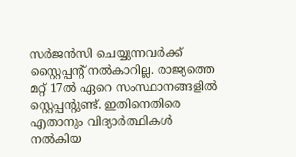സർജൻസി ചെയ്യുന്നവർക്ക് സ്റ്റൈപ്പന്റ് നൽകാറില്ല. രാജ്യത്തെ മറ്റ് 17ൽ ഏറെ സംസ്ഥാനങ്ങളിൽ സ്റ്റെപ്പന്റുണ്ട്. ഇതിനെതിരെ എതാനും വിദ്യാർത്ഥികൾ നൽകിയ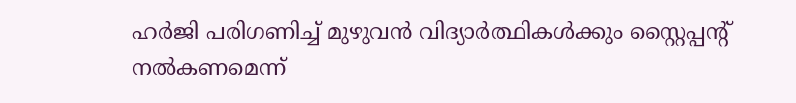ഹർജി പരിഗണിച്ച് മുഴുവൻ വിദ്യാർത്ഥികൾക്കും സ്റ്റൈപ്പന്റ് നൽകണമെന്ന്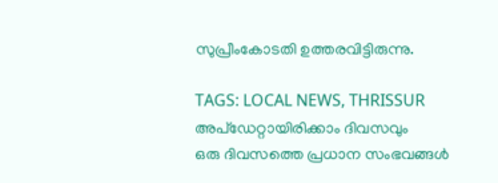സുപ്രീംകോടതി ഉത്തരവിട്ടിരുന്നു.

TAGS: LOCAL NEWS, THRISSUR
അപ്ഡേറ്റായിരിക്കാം ദിവസവും
ഒരു ദിവസത്തെ പ്രധാന സംഭവങ്ങൾ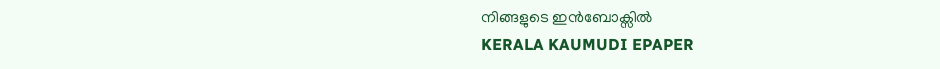നിങ്ങളുടെ ഇൻബോക്സിൽ
KERALA KAUMUDI EPAPER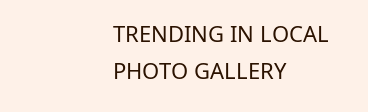TRENDING IN LOCAL
PHOTO GALLERY